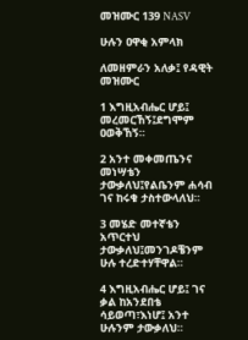መዝሙር 139 NASV

ሁሉን ዐዋቂ አምላክ

ለመዘምራን አለቃ፤ የዳዊት መዝሙር

1 እግዚአብሔር ሆይ፤ መረመርኸኝ፤ደግሞም ዐወቅኸኝ።

2 አንተ መቀመጤንና መነሣቴን ታውቃለህ፤የልቤንም ሐሳብ ገና ከሩቁ ታስተውላለህ።

3 መሄድ መተኛቴን አጥርተህ ታውቃለህ፤መንገዶቼንም ሁሉ ተረድተሃቸዋል።

4 እግዚአብሔር ሆይ፤ ገና ቃል ከአንደበቴ ሳይወጣ፣እነሆ፤ አንተ ሁሉንም ታውቃለህ።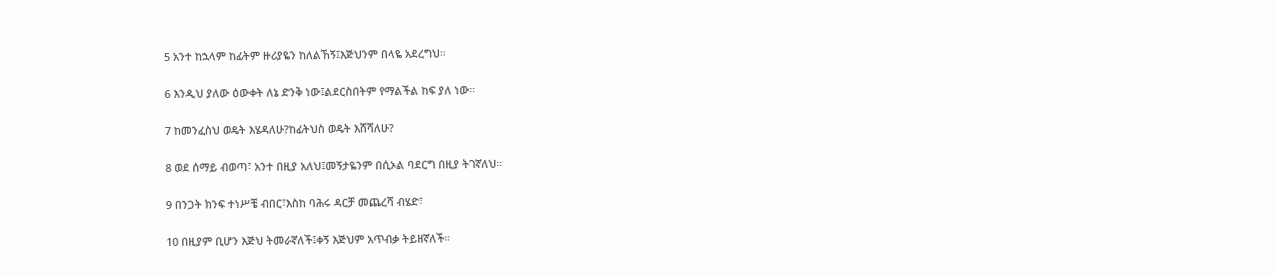5 አንተ ከኋላም ከፊትም ዙሪያዬን ከለልኸኝ፤እጅህንም በላዬ አደረግህ።

6 እንዲህ ያለው ዕውቀት ለኔ ድንቅ ነው፤ልደርስበትም የማልችል ከፍ ያለ ነው።

7 ከመንፈስህ ወዴት እሄዳለሁ?ከፊትህስ ወዴት እሸሻለሁ?

8 ወደ ሰማይ ብወጣ፣ አንተ በዚያ አለህ፤መኝታዬንም በሲኦል ባደርግ በዚያ ትገኛለህ።

9 በንጋት ክንፍ ተነሥቼ ብበር፣እስከ ባሕሩ ዳርቻ መጨረሻ ብሄድ፣

10 በዚያም ቢሆን እጅህ ትመራኛለች፤ቀኝ እጅህም አጥብቃ ትይዘኛለች።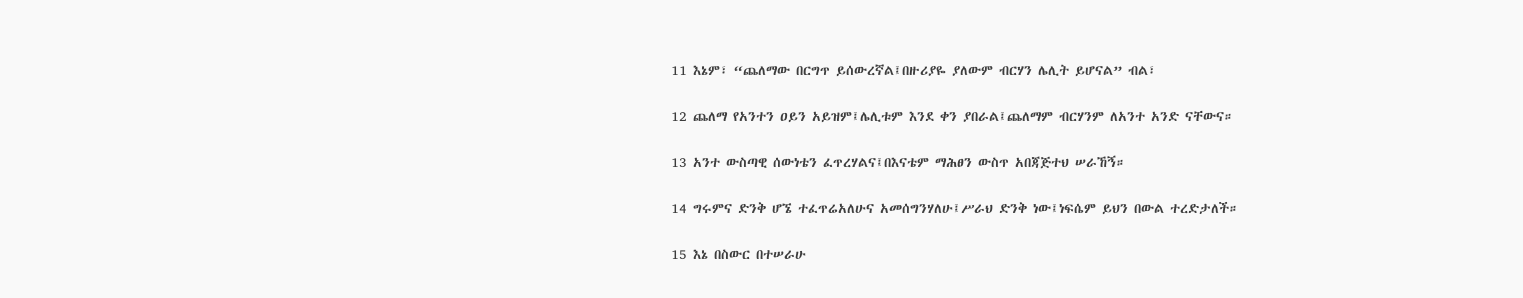11 እኔም፣ “ጨለማው በርግጥ ይሰውረኛል፤በዙሪያዬ ያለውም ብርሃን ሌሊት ይሆናል” ብል፣

12 ጨለማ የአንተን ዐይን አይዝም፤ሌሊቱም እንደ ቀን ያበራል፤ጨለማም ብርሃንም ለአንተ አንድ ናቸውና።

13 አንተ ውስጣዊ ሰውነቴን ፈጥረሃልና፤በእናቴም ማሕፀን ውስጥ አበጃጅተህ ሠራኸኝ።

14 ግሩምና ድንቅ ሆኜ ተፈጥሬአለሁና አመሰግንሃለሁ፤ሥራህ ድንቅ ነው፤ነፍሴም ይህን በውል ተረድታለች።

15 እኔ በስውር በተሠራሁ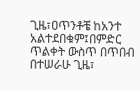ጊዜ፣ዐጥንቶቼ ከአንተ አልተደበቁም፤በምድር ጥልቀት ውስጥ በጥበብ በተሠራሁ ጊዜ፣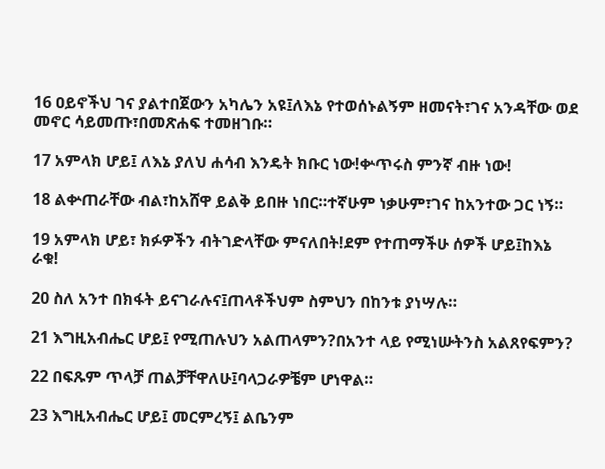16 ዐይኖችህ ገና ያልተበጀውን አካሌን አዩ፤ለእኔ የተወሰኑልኝም ዘመናት፣ገና አንዳቸው ወደ መኖር ሳይመጡ፣በመጽሐፍ ተመዘገቡ።

17 አምላክ ሆይ፤ ለእኔ ያለህ ሐሳብ እንዴት ክቡር ነው!ቍጥሩስ ምንኛ ብዙ ነው!

18 ልቍጠራቸው ብል፣ከአሸዋ ይልቅ ይበዙ ነበር።ተኛሁም ነቃሁም፣ገና ከአንተው ጋር ነኝ።

19 አምላክ ሆይ፣ ክፉዎችን ብትገድላቸው ምናለበት!ደም የተጠማችሁ ሰዎች ሆይ፤ከእኔ ራቁ!

20 ስለ አንተ በክፋት ይናገራሉና፤ጠላቶችህም ስምህን በከንቱ ያነሣሉ።

21 እግዚአብሔር ሆይ፤ የሚጠሉህን አልጠላምን?በአንተ ላይ የሚነሡትንስ አልጸየፍምን?

22 በፍጹም ጥላቻ ጠልቻቸዋለሁ፤ባላጋራዎቼም ሆነዋል።

23 እግዚአብሔር ሆይ፤ መርምረኝ፤ ልቤንም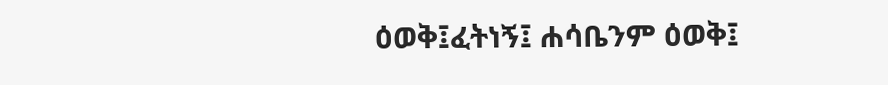ዕወቅ፤ፈትነኝ፤ ሐሳቤንም ዕወቅ፤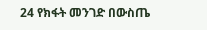24 የክፋት መንገድ በውስጤ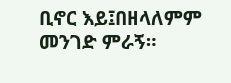ቢኖር እይ፤በዘላለምም መንገድ ምራኝ።